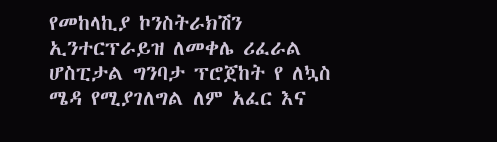የመከላኪያ ኮንስትራክሽን ኢንተርፕራይዝ ለመቀሌ ሪፈራል ሆስፒታል ግንባታ ፕሮጀከት የ ለኳስ ሜዳ የሚያገለግል ለም አፈር እና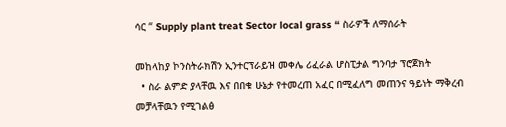ሳር “ Supply plant treat Sector local grass “ ስራዎች ለማሰራት

መከላከያ ኮንስትራክሽን ኢንተርፕራይዝ መቀሌ ሪፈራል ሆስፒታል ግንባታ ፕሮጀክት
  • ስራ ልምድ ያላቸዉ እና በበቁ ሁኔታ የተመረጠ አፈር በሚፈለግ መጠንና ዓይነት ማቅረብ መቻላቸዉን የሚገልፅ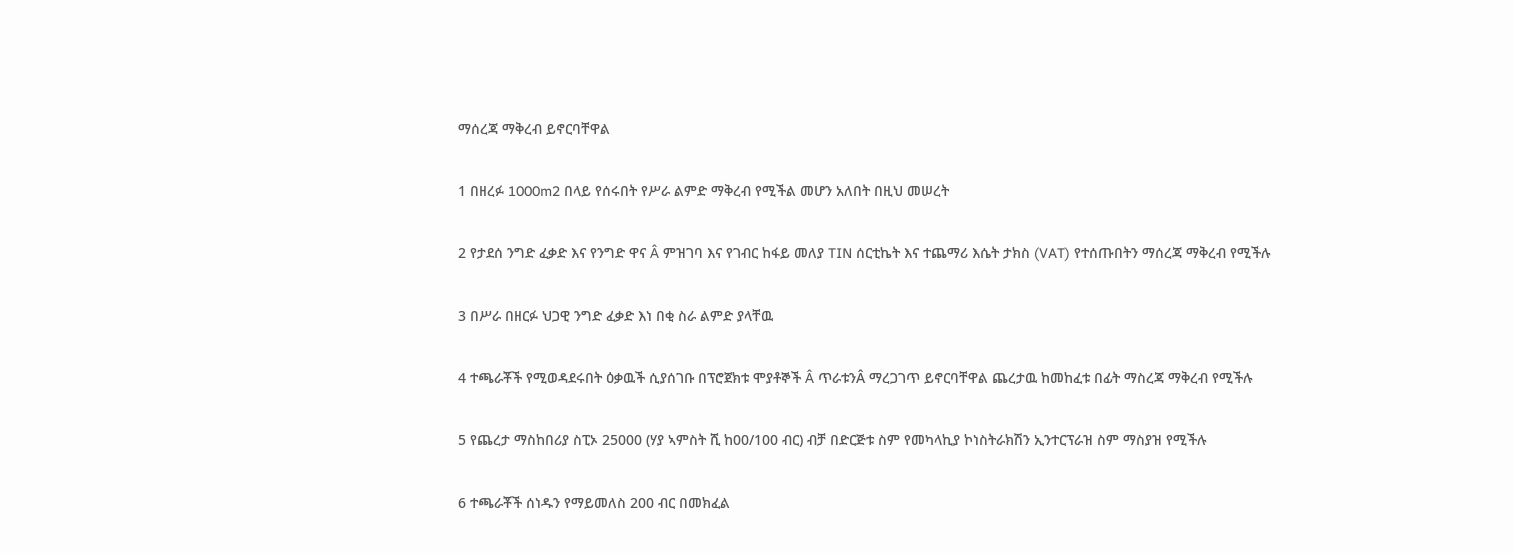ማሰረጃ ማቅረብ ይኖርባቸዋል

1 በዘረፉ 1000m2 በላይ የሰሩበት የሥራ ልምድ ማቅረብ የሚችል መሆን አለበት በዚህ መሠረት

2 የታደሰ ንግድ ፈቃድ እና የንግድ ዋና Â ምዝገባ እና የገብር ከፋይ መለያ TIN ሰርቲኬት እና ተጨማሪ እሴት ታክስ (VAT) የተሰጡበትን ማሰረጃ ማቅረብ የሚችሉ

3 በሥራ በዘርፉ ህጋዊ ንግድ ፈቃድ እነ በቂ ስራ ልምድ ያላቸዉ

4 ተጫራቾች የሚወዳደሩበት ዕቃዉች ሲያሰገቡ በፕሮጀክቱ ሞያቶኞች Â ጥራቱንÂ ማረጋገጥ ይኖርባቸዋል ጨረታዉ ከመከፈቱ በፊት ማስረጃ ማቅረብ የሚችሉ

5 የጨረታ ማስከበሪያ ስፒኦ 25000 (ሃያ ኣምስት ሺ ከ00/100 ብር) ብቻ በድርጅቱ ስም የመካላኪያ ኮነስትራክሽን ኢንተርፕራዝ ስም ማስያዝ የሚችሉ

6 ተጫራቾች ሰነዱን የማይመለስ 200 ብር በመክፈል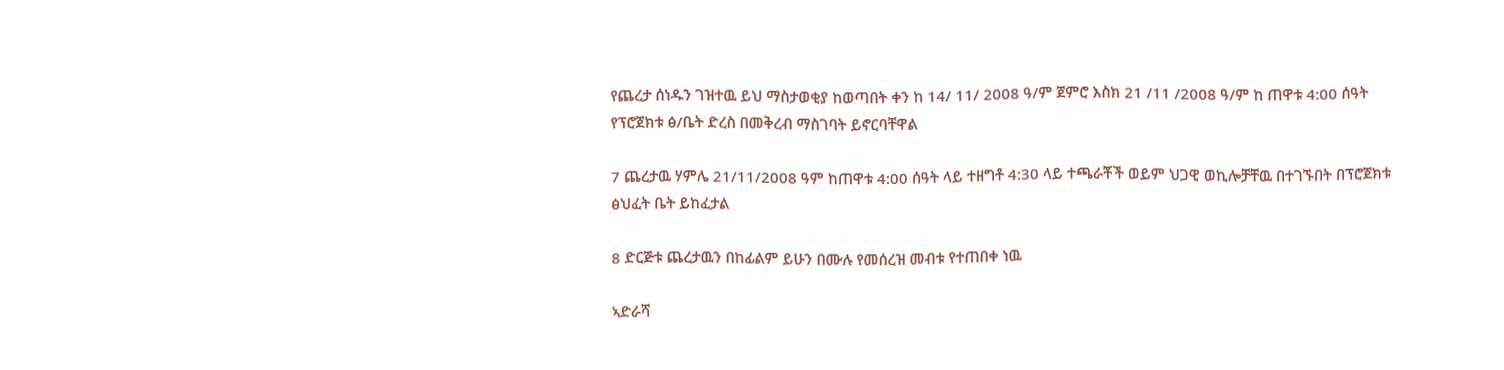የጨረታ ሰነዱን ገዝተዉ ይህ ማስታወቂያ ከወጣበት ቀን ከ 14/ 11/ 2008 ዓ/ም ጀምሮ እስክ 21 /11 /2008 ዓ/ም ከ ጠዋቱ 4:00 ሰዓት የፕሮጀክቱ ፅ/ቤት ድረስ በመቅረብ ማስገባት ይኖርባቸዋል

7 ጨረታዉ ሃምሌ 21/11/2008 ዓም ከጠዋቱ 4:00 ሰዓት ላይ ተዘግቶ 4:30 ላይ ተጫራቾች ወይም ህጋዊ ወኪሎቻቸዉ በተገኙበት በፕሮጀክቱ ፅህፈት ቤት ይከፈታል

8 ድርጅቱ ጨረታዉን በከፊልም ይሁን በሙሉ የመሰረዝ መብቱ የተጠበቀ ነዉ

ኣድራሻ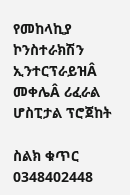የመከላኪያ ኮንስተራክሽን ኢንተርፕራይዝÂ መቀሌÂ ሪፈራል ሆስፒታል ፕሮጀከት

ስልክ ቁጥር 0348402448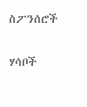ስፖንሰሮች

ሃሳቦች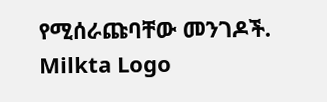የሚሰራጩባቸው መንገዶች.
Milkta Logo